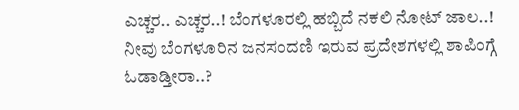ಎಚ್ಚರ.. ಎಚ್ಚರ..! ಬೆಂಗಳೂರಲ್ಲಿ ಹಬ್ಬಿದೆ ನಕಲಿ ನೋಟ್ ಜಾಲ..!
ನೀವು ಬೆಂಗಳೂರಿನ ಜನಸಂದಣಿ ಇರುವ ಪ್ರದೇಶಗಳಲ್ಲಿ ಶಾಪಿಂಗ್ಗೆ ಓಡಾಡ್ತೀರಾ..?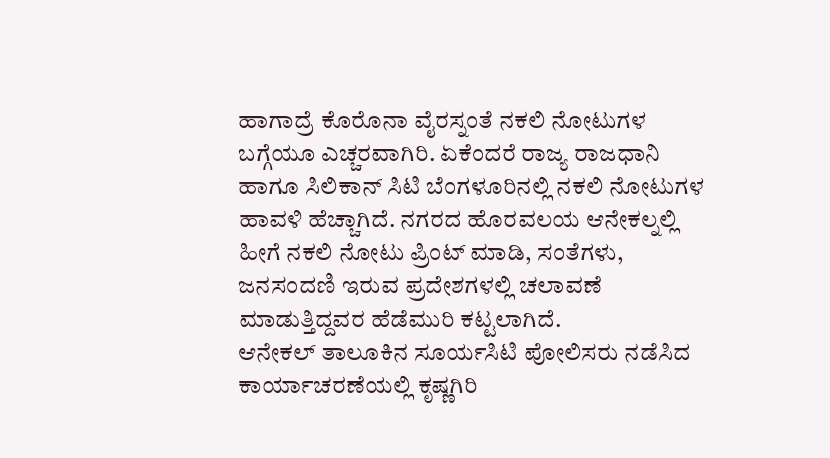ಹಾಗಾದ್ರೆ ಕೊರೊನಾ ವೈರಸ್ನಂತೆ ನಕಲಿ ನೋಟುಗಳ ಬಗ್ಗೆಯೂ ಎಚ್ಚರವಾಗಿರಿ. ಏಕೆಂದರೆ ರಾಜ್ಯ ರಾಜಧಾನಿ ಹಾಗೂ ಸಿಲಿಕಾನ್ ಸಿಟಿ ಬೆಂಗಳೂರಿನಲ್ಲಿ ನಕಲಿ ನೋಟುಗಳ ಹಾವಳಿ ಹೆಚ್ಚಾಗಿದೆ. ನಗರದ ಹೊರವಲಯ ಆನೇಕಲ್ನಲ್ಲಿ ಹೀಗೆ ನಕಲಿ ನೋಟು ಪ್ರಿಂಟ್ ಮಾಡಿ, ಸಂತೆಗಳು, ಜನಸಂದಣಿ ಇರುವ ಪ್ರದೇಶಗಳಲ್ಲಿ ಚಲಾವಣೆ ಮಾಡುತ್ತಿದ್ದವರ ಹೆಡೆಮುರಿ ಕಟ್ಟಲಾಗಿದೆ.
ಆನೇಕಲ್ ತಾಲೂಕಿನ ಸೂರ್ಯಸಿಟಿ ಪೋಲಿಸರು ನಡೆಸಿದ ಕಾರ್ಯಾಚರಣೆಯಲ್ಲಿ ಕೃಷ್ಣಗಿರಿ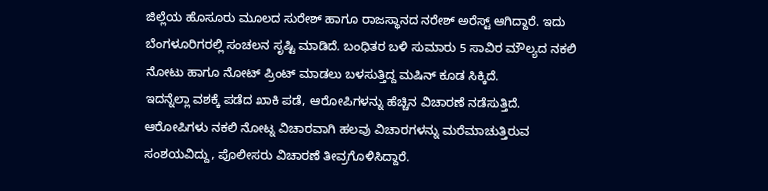ಜಿಲ್ಲೆಯ ಹೊಸೂರು ಮೂಲದ ಸುರೇಶ್ ಹಾಗೂ ರಾಜಸ್ಥಾನದ ನರೇಶ್ ಅರೆಸ್ಟ್ ಆಗಿದ್ದಾರೆ. ಇದು ಬೆಂಗಳೂರಿಗರಲ್ಲಿ ಸಂಚಲನ ಸೃಷ್ಟಿ ಮಾಡಿದೆ. ಬಂಧಿತರ ಬಳಿ ಸುಮಾರು 5 ಸಾವಿರ ಮೌಲ್ಯದ ನಕಲಿ ನೋಟು ಹಾಗೂ ನೋಟ್ ಪ್ರಿಂಟ್ ಮಾಡಲು ಬಳಸುತ್ತಿದ್ದ ಮಷಿನ್ ಕೂಡ ಸಿಕ್ಕಿದೆ.
ಇದನ್ನೆಲ್ಲಾ ವಶಕ್ಕೆ ಪಡೆದ ಖಾಕಿ ಪಡೆ, ಆರೋಪಿಗಳನ್ನು ಹೆಚ್ಚಿನ ವಿಚಾರಣೆ ನಡೆಸುತ್ತಿದೆ. ಆರೋಪಿಗಳು ನಕಲಿ ನೋಟ್ನ ವಿಚಾರವಾಗಿ ಹಲವು ವಿಚಾರಗಳನ್ನು ಮರೆಮಾಚುತ್ತಿರುವ ಸಂಶಯವಿದ್ದು, ಪೊಲೀಸರು ವಿಚಾರಣೆ ತೀವ್ರಗೊಳಿಸಿದ್ದಾರೆ.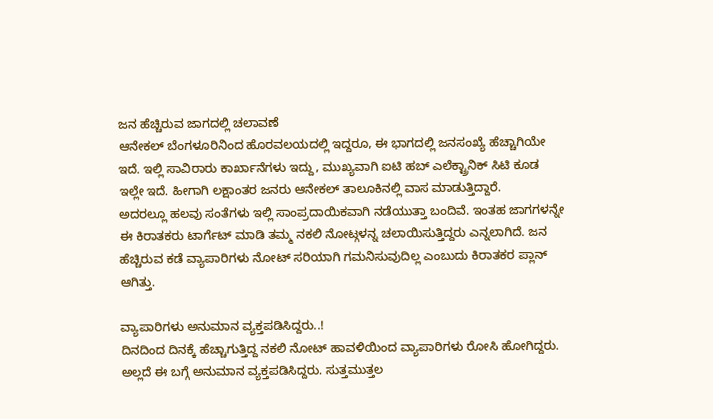ಜನ ಹೆಚ್ಚಿರುವ ಜಾಗದಲ್ಲಿ ಚಲಾವಣೆ
ಆನೇಕಲ್ ಬೆಂಗಳೂರಿನಿಂದ ಹೊರವಲಯದಲ್ಲಿ ಇದ್ದರೂ, ಈ ಭಾಗದಲ್ಲಿ ಜನಸಂಖ್ಯೆ ಹೆಚ್ಚಾಗಿಯೇ ಇದೆ. ಇಲ್ಲಿ ಸಾವಿರಾರು ಕಾರ್ಖಾನೆಗಳು ಇದ್ದು, ಮುಖ್ಯವಾಗಿ ಐಟಿ ಹಬ್ ಎಲೆಕ್ಟ್ರಾನಿಕ್ ಸಿಟಿ ಕೂಡ ಇಲ್ಲೇ ಇದೆ. ಹೀಗಾಗಿ ಲಕ್ಷಾಂತರ ಜನರು ಆನೇಕಲ್ ತಾಲೂಕಿನಲ್ಲಿ ವಾಸ ಮಾಡುತ್ತಿದ್ದಾರೆ.
ಅದರಲ್ಲೂ ಹಲವು ಸಂತೆಗಳು ಇಲ್ಲಿ ಸಾಂಪ್ರದಾಯಿಕವಾಗಿ ನಡೆಯುತ್ತಾ ಬಂದಿವೆ. ಇಂತಹ ಜಾಗಗಳನ್ನೇ ಈ ಕಿರಾತಕರು ಟಾರ್ಗೆಟ್ ಮಾಡಿ ತಮ್ಮ ನಕಲಿ ನೋಟ್ಗಳನ್ನ ಚಲಾಯಿಸುತ್ತಿದ್ದರು ಎನ್ನಲಾಗಿದೆ. ಜನ ಹೆಚ್ಚಿರುವ ಕಡೆ ವ್ಯಾಪಾರಿಗಳು ನೋಟ್ ಸರಿಯಾಗಿ ಗಮನಿಸುವುದಿಲ್ಲ ಎಂಬುದು ಕಿರಾತಕರ ಪ್ಲಾನ್ ಆಗಿತ್ತು.

ವ್ಯಾಪಾರಿಗಳು ಅನುಮಾನ ವ್ಯಕ್ತಪಡಿಸಿದ್ದರು..!
ದಿನದಿಂದ ದಿನಕ್ಕೆ ಹೆಚ್ಚಾಗುತ್ತಿದ್ದ ನಕಲಿ ನೋಟ್ ಹಾವಳಿಯಿಂದ ವ್ಯಾಪಾರಿಗಳು ರೋಸಿ ಹೋಗಿದ್ದರು. ಅಲ್ಲದೆ ಈ ಬಗ್ಗೆ ಅನುಮಾನ ವ್ಯಕ್ತಪಡಿಸಿದ್ದರು. ಸುತ್ತಮುತ್ತಲ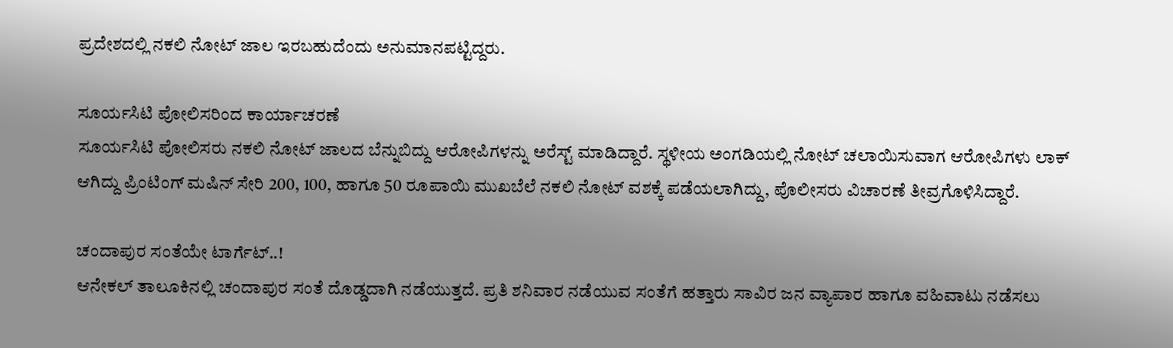ಪ್ರದೇಶದಲ್ಲಿ ನಕಲಿ ನೋಟ್ ಜಾಲ ಇರಬಹುದೆಂದು ಅನುಮಾನಪಟ್ಟಿದ್ದರು.

ಸೂರ್ಯಸಿಟಿ ಪೋಲಿಸರಿಂದ ಕಾರ್ಯಾಚರಣೆ
ಸೂರ್ಯಸಿಟಿ ಪೋಲಿಸರು ನಕಲಿ ನೋಟ್ ಜಾಲದ ಬೆನ್ನುಬಿದ್ದು ಆರೋಪಿಗಳನ್ನು ಅರೆಸ್ಟ್ ಮಾಡಿದ್ದಾರೆ. ಸ್ಥಳೀಯ ಅಂಗಡಿಯಲ್ಲಿ ನೋಟ್ ಚಲಾಯಿಸುವಾಗ ಆರೋಪಿಗಳು ಲಾಕ್ ಆಗಿದ್ದು ಪ್ರಿಂಟಿಂಗ್ ಮಷಿನ್ ಸೇರಿ 200, 100, ಹಾಗೂ 50 ರೂಪಾಯಿ ಮುಖಬೆಲೆ ನಕಲಿ ನೋಟ್ ವಶಕ್ಕೆ ಪಡೆಯಲಾಗಿದ್ದು, ಪೊಲೀಸರು ವಿಚಾರಣೆ ತೀವ್ರಗೊಳಿಸಿದ್ದಾರೆ.

ಚಂದಾಪುರ ಸಂತೆಯೇ ಟಾರ್ಗೆಟ್..!
ಆನೇಕಲ್ ತಾಲೂಕಿನಲ್ಲಿ ಚಂದಾಪುರ ಸಂತೆ ದೊಡ್ಡದಾಗಿ ನಡೆಯುತ್ತದೆ. ಪ್ರತಿ ಶನಿವಾರ ನಡೆಯುವ ಸಂತೆಗೆ ಹತ್ತಾರು ಸಾವಿರ ಜನ ವ್ಯಾಪಾರ ಹಾಗೂ ವಹಿವಾಟು ನಡೆಸಲು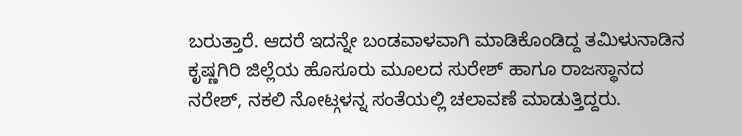ಬರುತ್ತಾರೆ. ಆದರೆ ಇದನ್ನೇ ಬಂಡವಾಳವಾಗಿ ಮಾಡಿಕೊಂಡಿದ್ದ ತಮಿಳುನಾಡಿನ ಕೃಷ್ಣಗಿರಿ ಜಿಲ್ಲೆಯ ಹೊಸೂರು ಮೂಲದ ಸುರೇಶ್ ಹಾಗೂ ರಾಜಸ್ಥಾನದ ನರೇಶ್, ನಕಲಿ ನೋಟ್ಗಳನ್ನ ಸಂತೆಯಲ್ಲಿ ಚಲಾವಣೆ ಮಾಡುತ್ತಿದ್ದರು.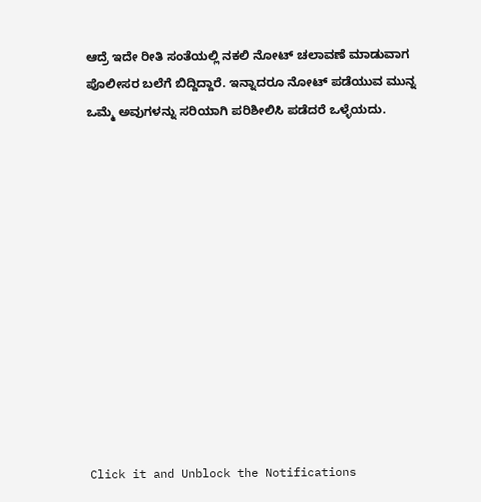ಆದ್ರೆ ಇದೇ ರೀತಿ ಸಂತೆಯಲ್ಲಿ ನಕಲಿ ನೋಟ್ ಚಲಾವಣೆ ಮಾಡುವಾಗ ಪೊಲೀಸರ ಬಲೆಗೆ ಬಿದ್ದಿದ್ದಾರೆ. ಇನ್ನಾದರೂ ನೋಟ್ ಪಡೆಯುವ ಮುನ್ನ ಒಮ್ಮೆ ಅವುಗಳನ್ನು ಸರಿಯಾಗಿ ಪರಿಶೀಲಿಸಿ ಪಡೆದರೆ ಒಳ್ಳೆಯದು.












Click it and Unblock the Notifications